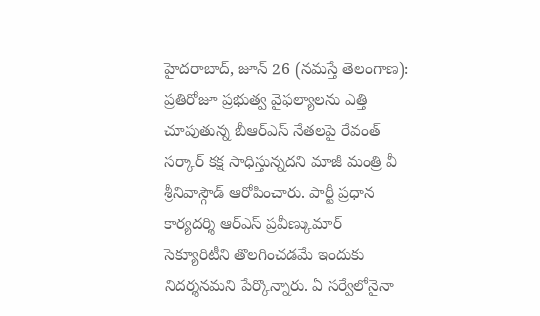హైదరాబాద్, జూన్ 26 (నమస్తే తెలంగాణ): ప్రతిరోజూ ప్రభుత్వ వైఫల్యాలను ఎత్తి చూపుతున్న బీఆర్ఎస్ నేతలపై రేవంత్ సర్కార్ కక్ష సాధిస్తున్నదని మాజీ మంత్రి వీ శ్రీనివాస్గౌడ్ ఆరోపించారు. పార్టీ ప్రధాన కార్యదర్శి ఆర్ఎస్ ప్రవీణ్కుమార్ సెక్యూరిటీని తొలగించడమే ఇందుకు నిదర్శనమని పేర్కొన్నారు. ఏ సర్వేలోనైనా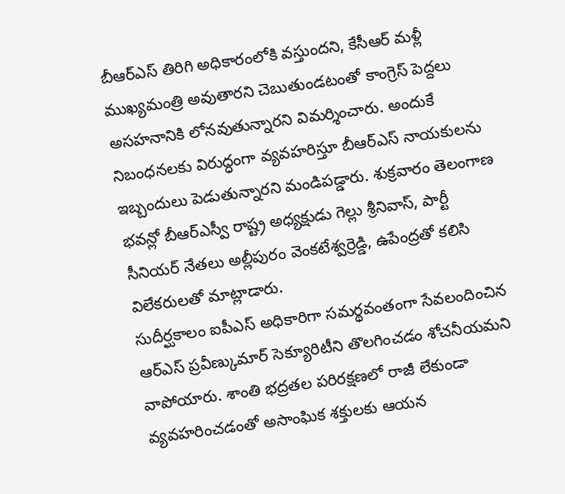బీఆర్ఎస్ తిరిగి అధికారంలోకి వస్తుందని, కేసీఆర్ మళ్లీ ముఖ్యమంత్రి అవుతారని చెబుతుండటంతో కాంగ్రెస్ పెద్దలు అసహనానికి లోనవుతున్నారని విమర్శించారు. అందుకే నిబంధనలకు విరుద్ధంగా వ్యవహరిస్తూ బీఆర్ఎస్ నాయకులను ఇబ్బందులు పెడుతున్నారని మండిపడ్డారు. శుక్రవారం తెలంగాణ భవన్లో బీఆర్ఎస్వీ రాష్ట్ర అధ్యక్షుడు గెల్లు శ్రీనివాస్, పార్టీ సీనియర్ నేతలు అల్లీపురం వెంకటేశ్వర్రెడ్డి, ఉపేంద్రతో కలిసి విలేకరులతో మాట్లాడారు.
సుదీర్ఘకాలం ఐపీఎస్ అధికారిగా సమర్థవంతంగా సేవలందించిన ఆర్ఎస్ ప్రవీణ్కుమార్ సెక్యూరిటీని తొలగించడం శోచనీయమని వాపోయారు. శాంతి భద్రతల పరిరక్షణలో రాజీ లేకుండా వ్యవహరించడంతో అసాంఘిక శక్తులకు ఆయన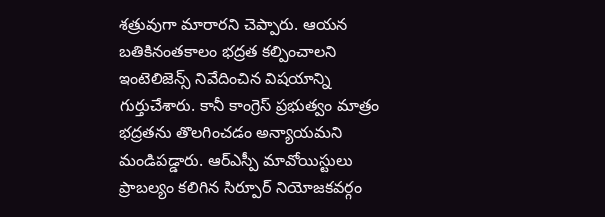శత్రువుగా మారారని చెప్పారు. ఆయన బతికినంతకాలం భద్రత కల్పించాలని ఇంటెలిజెన్స్ నివేదించిన విషయాన్ని గుర్తుచేశారు. కానీ కాంగ్రెస్ ప్రభుత్వం మాత్రం భద్రతను తొలగించడం అన్యాయమని మండిపడ్డారు. ఆర్ఎస్పీ మావోయిస్టులు ప్రాబల్యం కలిగిన సిర్పూర్ నియోజకవర్గం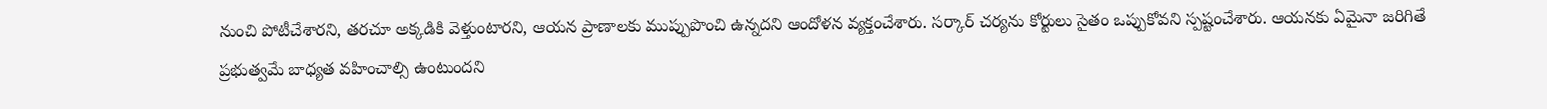నుంచి పోటీచేశారని, తరచూ అక్కడికి వెళ్తుంటారని, ఆయన ప్రాణాలకు ముప్పుపొంచి ఉన్నదని ఆందోళన వ్యక్తంచేశారు. సర్కార్ చర్యను కోర్టులు సైతం ఒప్పుకోవని స్పష్టంచేశారు. ఆయనకు ఏమైనా జరిగితే ప్రభుత్వమే బాధ్యత వహించాల్సి ఉంటుందని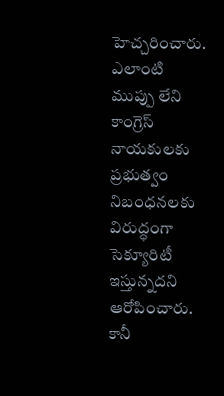హెచ్చరించారు.
ఎలాంటి ముప్పు లేని కాంగ్రెస్ నాయకులకు ప్రభుత్వం నిబంధనలకు విరుద్ధంగా సెక్యూరిటీ ఇస్తున్నదని ఆరోపించారు. కానీ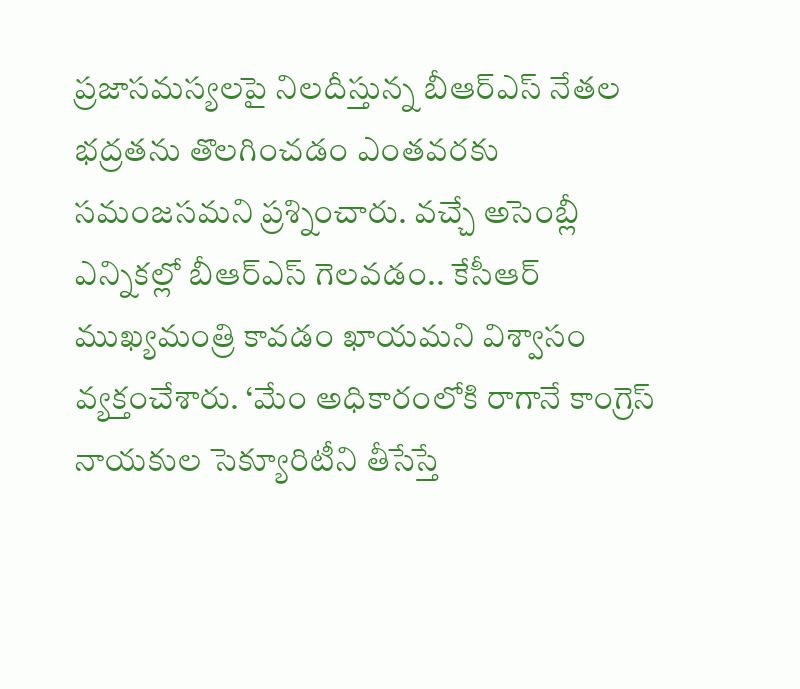ప్రజాసమస్యలపై నిలదీస్తున్న బీఆర్ఎస్ నేతల భద్రతను తొలగించడం ఎంతవరకు సమంజసమని ప్రశ్నించారు. వచ్చే అసెంబ్లీ ఎన్నికల్లో బీఆర్ఎస్ గెలవడం.. కేసీఆర్ ముఖ్యమంత్రి కావడం ఖాయమని విశ్వాసం వ్యక్తంచేశారు. ‘మేం అధికారంలోకి రాగానే కాంగ్రెస్ నాయకుల సెక్యూరిటీని తీసేస్తే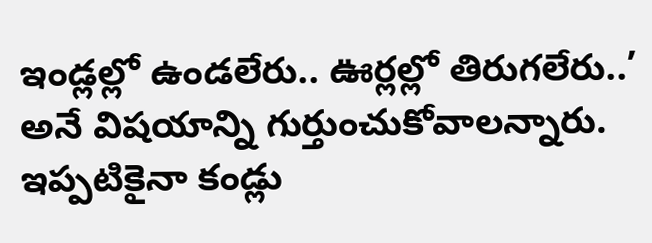ఇండ్లల్లో ఉండలేరు.. ఊర్లల్లో తిరుగలేరు..’ అనే విషయాన్ని గుర్తుంచుకోవాలన్నారు. ఇప్పటికైనా కండ్లు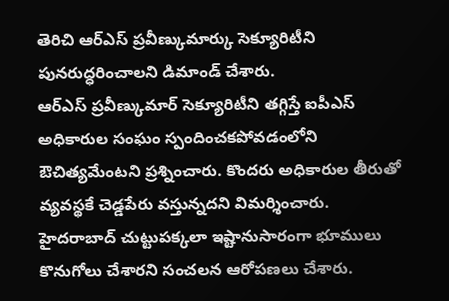తెరిచి ఆర్ఎస్ ప్రవీణ్కుమార్కు సెక్యూరిటీని పునరుద్ధరించాలని డిమాండ్ చేశారు.
ఆర్ఎస్ ప్రవీణ్కుమార్ సెక్యూరిటీని తగ్గిస్తే ఐపీఎస్ అధికారుల సంఘం స్పందించకపోవడంలోని ఔచిత్యమేంటని ప్రశ్నించారు. కొందరు అధికారుల తీరుతో వ్యవస్థకే చెడ్డపేరు వస్తున్నదని విమర్శించారు. హైదరాబాద్ చుట్టుపక్కలా ఇష్టానుసారంగా భూములు కొనుగోలు చేశారని సంచలన ఆరోపణలు చేశారు.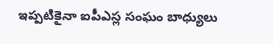ఇప్పటికైనా ఐపీఎస్ల సంఘం బాధ్యులు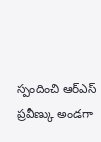స్పందించి ఆర్ఎస్ ప్రవీణ్కు అండగా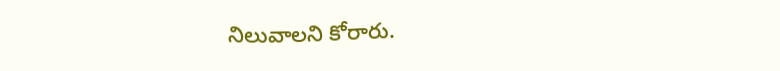నిలువాలని కోరారు.